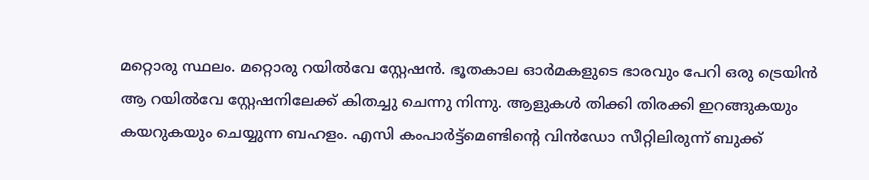മറ്റൊരു സ്ഥലം. മറ്റൊരു റയിൽവേ സ്റ്റേഷൻ. ഭൂതകാല ഓർമകളുടെ ഭാരവും പേറി ഒരു ട്രെയിൻ ആ റയിൽവേ സ്റ്റേഷനിലേക്ക് കിതച്ചു ചെന്നു നിന്നു. ആളുകൾ തിക്കി തിരക്കി ഇറങ്ങുകയും കയറുകയും ചെയ്യുന്ന ബഹളം. എസി കംപാർട്ട്മെണ്ടിന്റെ വിൻഡോ സീറ്റിലിരുന്ന് ബുക്ക്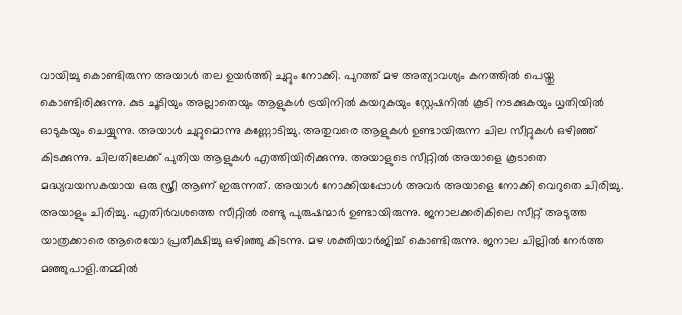വായിച്ചു കൊണ്ടിരുന്ന അയാൾ തല ഉയർത്തി ചുറ്റും നോക്കി. പുറത്ത് മഴ അത്യാവശ്യം കനത്തിൽ പെയ്തു കൊണ്ടിരിക്കുന്നു. കുട ചൂടിയും അല്ലാതെയും ആളുകൾ ട്രയിനിൽ കയറുകയും സ്റ്റേഷനിൽ കൂടി നടക്കുകയും ധൃതിയിൽ ഓടുകയും ചെയ്യുന്നു. അയാൾ ചുറ്റുമൊന്നു കണ്ണോടിച്ചു. അതുവരെ ആളുകൾ ഉണ്ടായിരുന്ന ചില സീറ്റുകൾ ഒഴിഞ്ഞ് കിടക്കുന്നു. ചിലതിലേക്ക് പുതിയ ആളുകൾ എത്തിയിരിക്കുന്നു. അയാളുടെ സീറ്റിൽ അയാളെ കൂടാതെ മദ്ധ്യവയസകയായ ഒരു സ്ത്രീ ആണ് ഇരുന്നത്. അയാൾ നോക്കിയപ്പോൾ അവർ അയാളെ നോക്കി വെറുതെ ചിരിച്ചു. അയാളും ചിരിച്ചു. എതിർവശത്തെ സീറ്റിൽ രണ്ടു പുരുഷന്മാർ ഉണ്ടായിരുന്നു. ജനാലക്കരികിലെ സീറ്റ് അടുത്ത യാത്രക്കാരെ ആരെയോ പ്രതീക്ഷിച്ചു ഒഴിഞ്ഞു കിടന്നു. മഴ ശക്തിയാർജിച്ച് കൊണ്ടിരുന്നു. ജനാല ചില്ലിൽ നേർത്ത മഞ്ഞുപാളി.തമ്മിൽ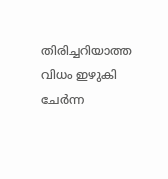തിരിച്ചറിയാത്ത വിധം ഇഴുകി ചേർന്ന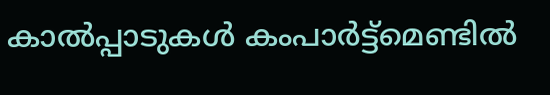കാൽപ്പാടുകൾ കംപാർട്ട്മെണ്ടിൽ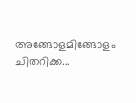അങ്ങോളമിങ്ങോളം ചിതറിക്ക...